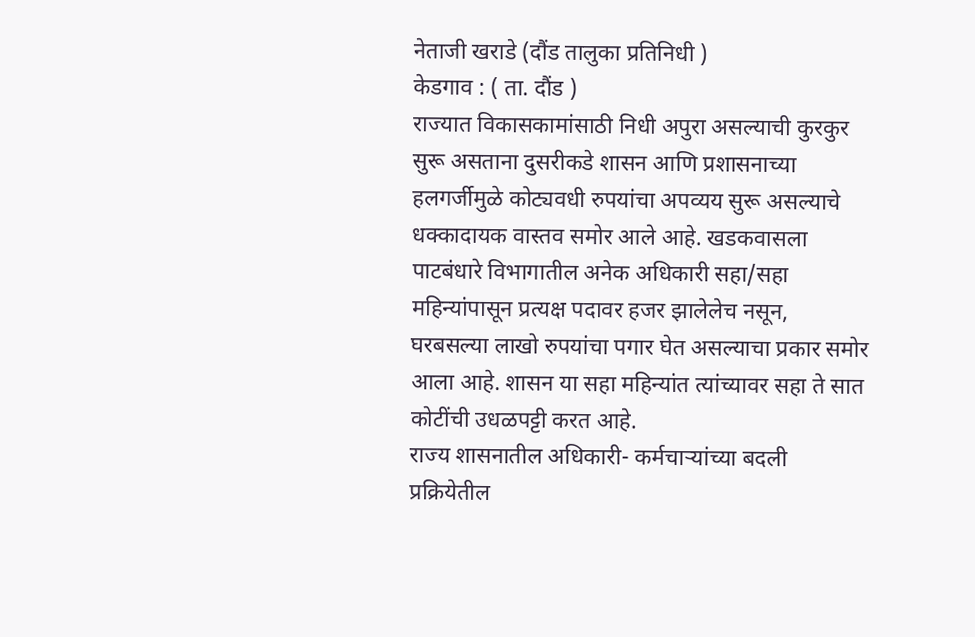नेताजी खराडे (दौंड तालुका प्रतिनिधी )
केडगाव : ( ता. दौंड )
राज्यात विकासकामांसाठी निधी अपुरा असल्याची कुरकुर सुरू असताना दुसरीकडे शासन आणि प्रशासनाच्या हलगर्जीमुळे कोट्यवधी रुपयांचा अपव्यय सुरू असल्याचे धक्कादायक वास्तव समोर आले आहे. खडकवासला पाटबंधारे विभागातील अनेक अधिकारी सहा/सहा महिन्यांपासून प्रत्यक्ष पदावर हजर झालेलेच नसून, घरबसल्या लाखो रुपयांचा पगार घेत असल्याचा प्रकार समोर आला आहे. शासन या सहा महिन्यांत त्यांच्यावर सहा ते सात कोटींची उधळपट्टी करत आहे.
राज्य शासनातील अधिकारी- कर्मचाऱ्यांच्या बदली प्रक्रियेतील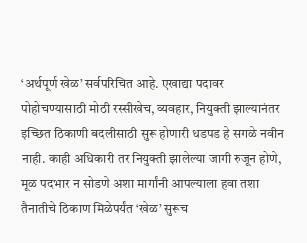‘अर्थपूर्ण खेळ’ सर्वपरिचित आहे. एखाद्या पदावर पोहोचण्यासाठी मोठी रस्सीखेच, व्यवहार, नियुक्ती झाल्यानंतर इच्छित ठिकाणी बदलीसाठी सुरू होणारी धडपड हे सगळे नवीन नाही. काही अधिकारी तर नियुक्ती झालेल्या जागी रुजून होणे, मूळ पदभार न सोडणे अशा मार्गांनी आपल्याला हवा तशा
तैनातीचे ठिकाण मिळेपर्यंत ‘खेळ’ सुरूच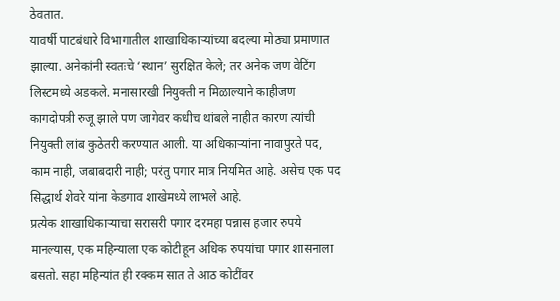ठेवतात.
यावर्षी पाटबंधारे विभागातील शाखाधिकाऱ्यांच्या बदल्या मोठ्या प्रमाणात झाल्या. अनेकांनी स्वतःचे ‘स्थान’ सुरक्षित केले; तर अनेक जण वेटिंग लिस्टमध्ये अडकले. मनासारखी नियुक्ती न मिळाल्याने काहीजण कागदोपत्री रुजू झाले पण जागेवर कधीच थांबले नाहीत कारण त्यांची नियुक्ती लांब कुठेतरी करण्यात आली. या अधिकाऱ्यांना नावापुरते पद, काम नाही, जबाबदारी नाही; परंतु पगार मात्र नियमित आहे. असेच एक पद सिद्धार्थ शेवरे यांना केडगाव शाखेमध्ये लाभले आहे.
प्रत्येक शाखाधिकाऱ्याचा सरासरी पगार दरमहा पन्नास हजार रुपये मानल्यास, एक महिन्याला एक कोटीहून अधिक रुपयांचा पगार शासनाला बसतो. सहा महिन्यांत ही रक्कम सात ते आठ कोटींवर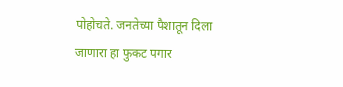पोहोचते. जनतेच्या पैशातून दिला जाणारा हा फुकट पगार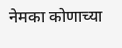नेमका कोणाच्या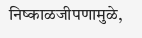निष्काळजीपणामुळे,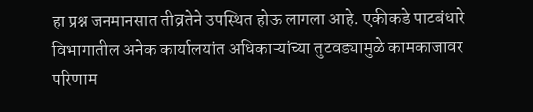हा प्रश्न जनमानसात तीव्रतेने उपस्थित होऊ लागला आहे. एकीकडे पाटबंधारे विभागातील अनेक कार्यालयांत अधिकाऱ्यांच्या तुटवड्यामुळे कामकाजावर परिणाम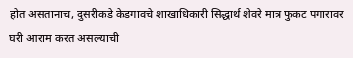होत असतानाच, दुसरीकडे केडगावचे शाखाधिकारी सिद्धार्थ शेवरे मात्र फुकट पगारावर घरी आराम करत असल्याची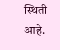स्थिती आहे.